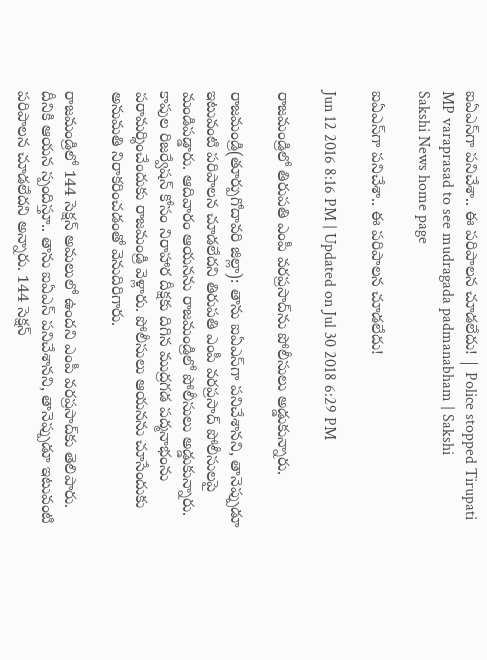ఐఏఎస్‌గా పనిచేశా.. ఈ పరిపాలన చూడలేదు! | Police stopped Tirupati MP varaprasad to see mudragada padmanabham | Sakshi
Sakshi News home page

ఐఏఎస్‌గా పనిచేశా.. ఈ పరిపాలన చూడలేదు!

Jun 12 2016 8:16 PM | Updated on Jul 30 2018 6:29 PM

రాజమండ్రిలో తిరుపతి ఎంపీ వరప్రసాద్‌ను పోలీసులు అడ్డుకున్నారు.

రాజమండ్రి(తూర్పుగోదావరి జిల్లా): తాను ఐఏఎస్‌గా పనిచేశానని, తానెప్పుడూ ఇటువంటి పరిపాలన చూడలేదని తిరుపతి ఎంపీ వరప్రసాద్‌ పోలీసులపై మండిపడ్డారు. ఆదివారం ఆయనను రాజమండ్రిలో పోలీసులు అడ్డుకున్నారు. కాపుల రిజర్వేషన్ కోసం నిరాహార దీక్షకు దిగిన ముద్రగడ పద్మనాభంను పరామర్శించేందుకు రాజమండ్రి వెళ్లారు. పోలీసులు ఆయనను చూసేందుకు అనుమతి నిరాకరించడంతో వెనుదిరిగారు.

రాజమండ్రిలో 144 సెక్షన్ అమలులో ఉందని ఎంపీ వరప్రసాద్‌కు తెలిపారు. దీనికి ఆయన స్పందిస్తూ.. తాను ఐఏఎస్ పనిచేశానని, తానెప్పుడూ ఇటువంటి పరిపాలన చూడలేదని అన్నారు. 144 సెక్షన్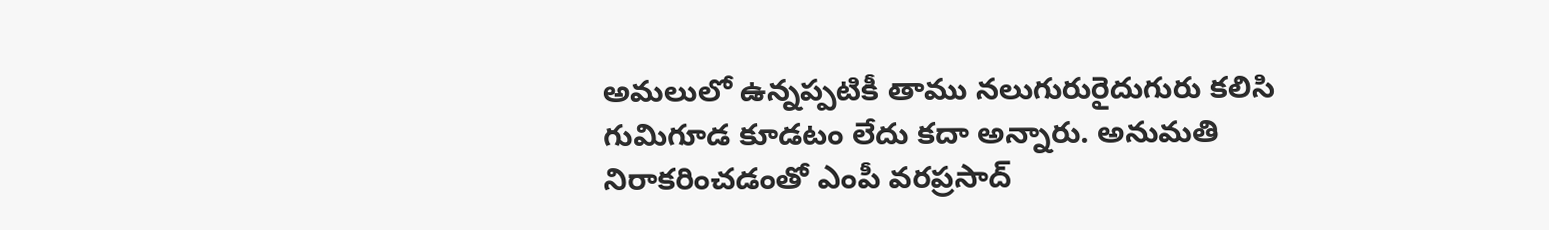అమలులో ఉన్నప్పటికీ తాము నలుగురురైదుగురు కలిసి గుమిగూడ కూడటం లేదు కదా అన్నారు. అనుమతి నిరాకరించడంతో ఎంపీ వరప్రసాద్‌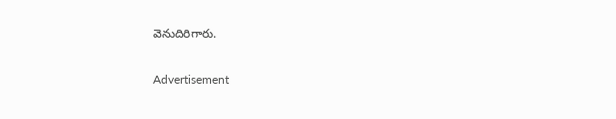వెనుదిరిగారు.


Advertisement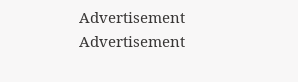Advertisement
Advertisement